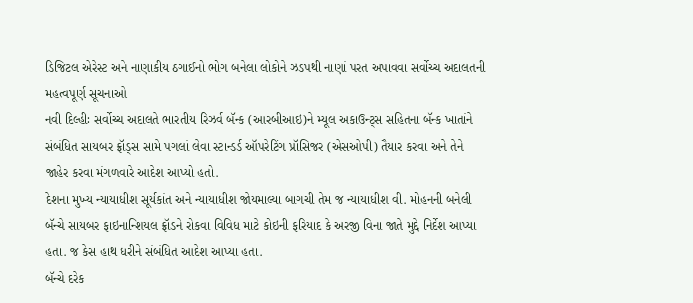ડિજિટલ એરેસ્ટ અને નાણાકીય ઠગાઈનો ભોગ બનેલા લોકોને ઝડપથી નાણાં પરત અપાવવા સર્વોચ્ચ અદાલતની મહત્વપૂર્ણ સૂચનાઓ
નવી દિલ્હીઃ સર્વોચ્ચ અદાલતે ભારતીય રિઝર્વ બૅન્ક (આરબીઆઇ)ને મ્યૂલ અકાઉન્ટ્સ સહિતના બૅન્ક ખાતાંને સંબંધિત સાયબર ફ્રૉડ્સ સામે પગલાં લેવા સ્ટાન્ડર્ડ ઑપરેટિંગ પ્રૉસિજર (એસઓપી) તૈયાર કરવા અને તેને જાહેર કરવા મંગળવારે આદેશ આપ્યો હતો.
દેશના મુખ્ય ન્યાયાધીશ સૂર્યકાંત અને ન્યાયાધીશ જોયમાલ્યા બાગચી તેમ જ ન્યાયાધીશ વી. મોહનની બનેલી બૅન્ચે સાયબર ફાઇનાન્શિયલ ફ્રૉડને રોકવા વિવિધ માટે કોઇની ફરિયાદ કે અરજી વિના જાતે મુદ્દે નિર્દેશ આપ્યા હતા. જ કેસ હાથ ધરીને સંબંધિત આદેશ આપ્યા હતા.
બૅન્ચે દરેક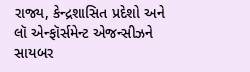રાજ્ય, કેન્દ્રશાસિત પ્રદેશો અને લૉ એન્ફૉર્સમેન્ટ એજન્સીઝને સાયબર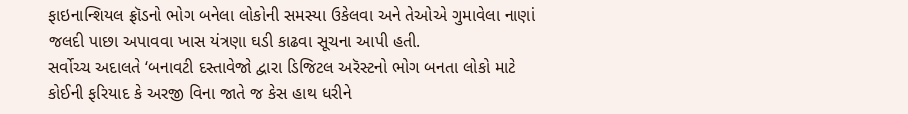ફાઇનાન્શિયલ ફ્રૉડનો ભોગ બનેલા લોકોની સમસ્યા ઉકેલવા અને તેઓએ ગુમાવેલા નાણાં જલદી પાછા અપાવવા ખાસ યંત્રણા ઘડી કાઢવા સૂચના આપી હતી.
સર્વોચ્ચ અદાલતે ‘બનાવટી દસ્તાવેજો દ્વારા ડિજિટલ અરૅસ્ટનો ભોગ બનતા લોકો માટે કોઈની ફરિયાદ કે અરજી વિના જાતે જ કેસ હાથ ધરીને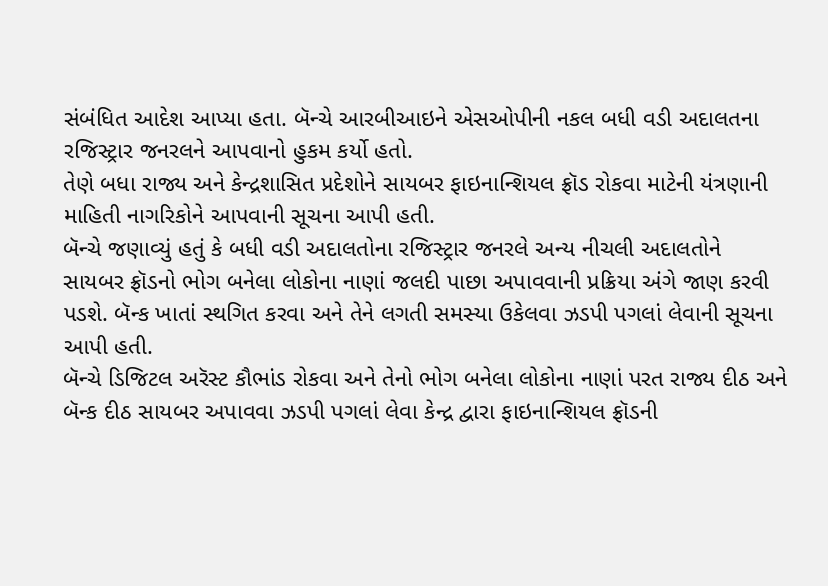સંબંધિત આદેશ આપ્યા હતા. બૅન્ચે આરબીઆઇને એસઓપીની નકલ બધી વડી અદાલતના રજિસ્ટ્રાર જનરલને આપવાનો હુકમ કર્યો હતો.
તેણે બધા રાજ્ય અને કેન્દ્રશાસિત પ્રદેશોને સાયબર ફાઇનાન્શિયલ ફ્રૉડ રોકવા માટેની યંત્રણાની માહિતી નાગરિકોને આપવાની સૂચના આપી હતી.
બૅન્ચે જણાવ્યું હતું કે બધી વડી અદાલતોના રજિસ્ટ્રાર જનરલે અન્ય નીચલી અદાલતોને સાયબર ફ્રૉડનો ભોગ બનેલા લોકોના નાણાં જલદી પાછા અપાવવાની પ્રક્રિયા અંગે જાણ કરવી પડશે. બૅન્ક ખાતાં સ્થગિત કરવા અને તેને લગતી સમસ્યા ઉકેલવા ઝડપી પગલાં લેવાની સૂચના આપી હતી.
બૅન્ચે ડિજિટલ અરૅસ્ટ કૌભાંડ રોકવા અને તેનો ભોગ બનેલા લોકોના નાણાં પરત રાજ્ય દીઠ અને બૅન્ક દીઠ સાયબર અપાવવા ઝડપી પગલાં લેવા કેન્દ્ર દ્વારા ફાઇનાન્શિયલ ફ્રૉડની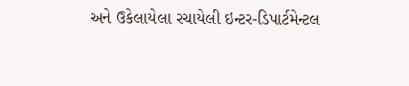અને ઉકેલાયેલા રચાયેલી ઇન્ટર-ડિપાર્ટમેન્ટલ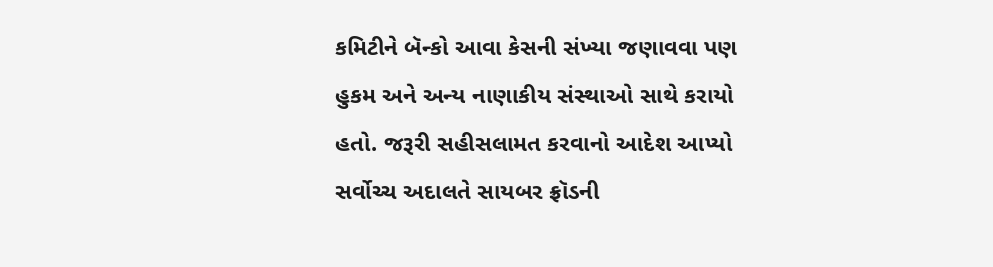કમિટીને બૅન્કો આવા કેસની સંખ્યા જણાવવા પણ હુકમ અને અન્ય નાણાકીય સંસ્થાઓ સાથે કરાયો હતો. જરૂરી સહીસલામત કરવાનો આદેશ આપ્યો સર્વોચ્ચ અદાલતે સાયબર ફ્રૉડની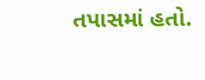તપાસમાં હતો.